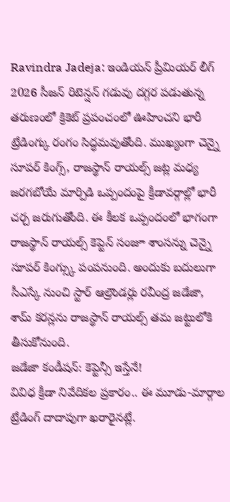Ravindra Jadeja: ఇండియన్ ప్రీమియర్ లీగ్ 2026 సీజన్ రిటెన్షన్ గడువు దగ్గర పడుతున్న తరుణంలో క్రికెట్ ప్రపంచంలో ఊహించని భారీ ట్రేడింగ్కు రంగం సిద్ధమవుతోంది. ముఖ్యంగా చెన్నై సూపర్ కింగ్స్, రాజస్థాన్ రాయల్స్ జట్ల మధ్య జరగబోయే మార్పిడి ఒప్పందంపై క్రీడావర్గాల్లో భారీ చర్చ జరుగుతోంది. ఈ కీలక ఒప్పందంలో భాగంగా రాజస్థాన్ రాయల్స్ కెప్టెన్ సంజూ శాంసన్ను చెన్నై సూపర్ కింగ్స్కు పంపనుంది. అందుకు బదులుగా సీఎస్కే నుంచి స్టార్ ఆల్రౌండర్లు రవీంద్ర జడేజా, శామ్ కరన్లను రాజస్థాన్ రాయల్స్ తమ జట్టులోకి తీసుకోనుంది.
జడేజా కండీషన్: కెప్టెన్సీ ఇస్తేనే!
వివిధ క్రీడా నివేదికల ప్రకారం.. ఈ మూడు-మార్గాల ట్రేడింగ్ దాదాపుగా ఖరారైనట్లే.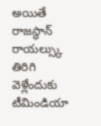అయితే రాజస్థాన్ రాయల్స్కు తిరిగి వెళ్లేందుకు టీమిండియా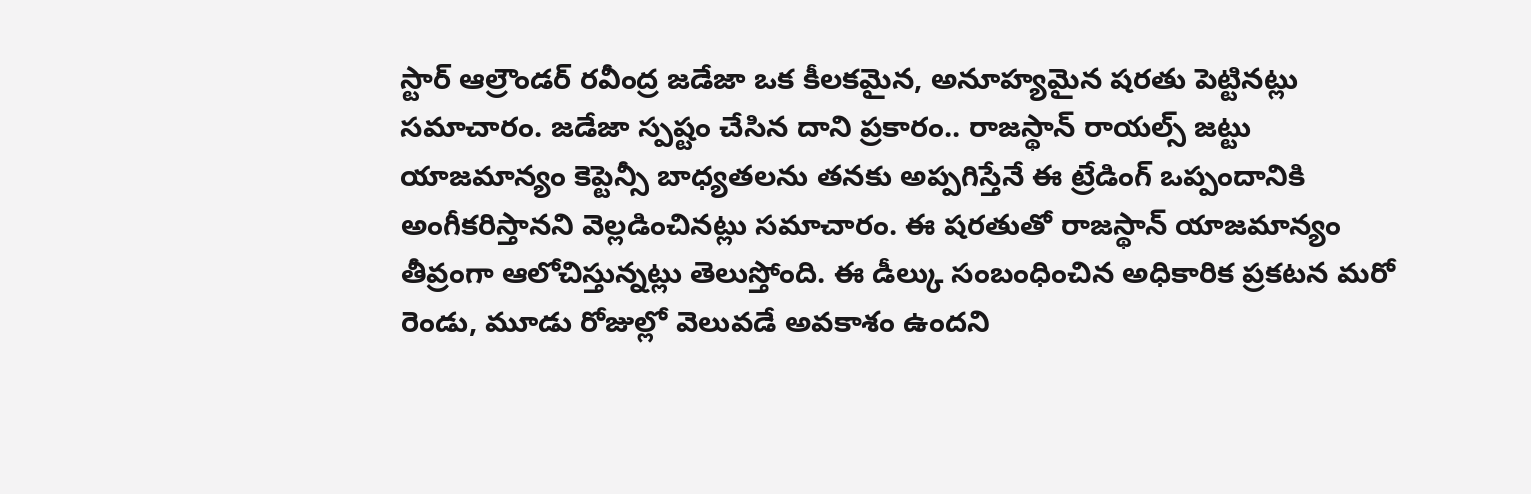స్టార్ ఆల్రౌండర్ రవీంద్ర జడేజా ఒక కీలకమైన, అనూహ్యమైన షరతు పెట్టినట్లు సమాచారం. జడేజా స్పష్టం చేసిన దాని ప్రకారం.. రాజస్థాన్ రాయల్స్ జట్టు యాజమాన్యం కెప్టెన్సీ బాధ్యతలను తనకు అప్పగిస్తేనే ఈ ట్రేడింగ్ ఒప్పందానికి అంగీకరిస్తానని వెల్లడించినట్లు సమాచారం. ఈ షరతుతో రాజస్థాన్ యాజమాన్యం తీవ్రంగా ఆలోచిస్తున్నట్లు తెలుస్తోంది. ఈ డీల్కు సంబంధించిన అధికారిక ప్రకటన మరో రెండు, మూడు రోజుల్లో వెలువడే అవకాశం ఉందని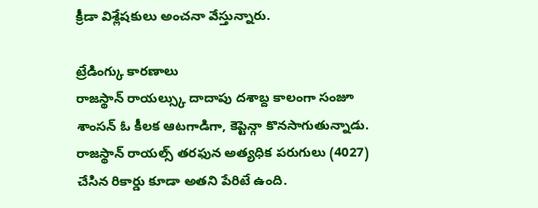క్రీడా విశ్లేషకులు అంచనా వేస్తున్నారు.

ట్రేడింగ్కు కారణాలు
రాజస్థాన్ రాయల్స్కు దాదాపు దశాబ్ద కాలంగా సంజూ శాంసన్ ఓ కీలక ఆటగాడిగా, కెప్టెన్గా కొనసాగుతున్నాడు. రాజస్థాన్ రాయల్స్ తరఫున అత్యధిక పరుగులు (4027) చేసిన రికార్డు కూడా అతని పేరిటే ఉంది.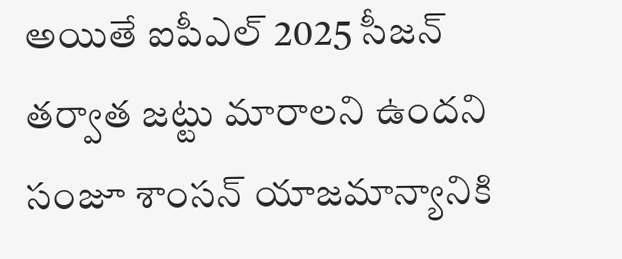అయితే ఐపీఎల్ 2025 సీజన్ తర్వాత జట్టు మారాలని ఉందని సంజూ శాంసన్ యాజమాన్యానికి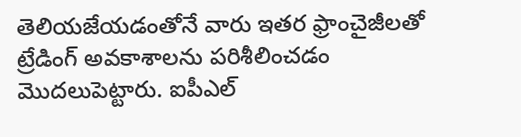తెలియజేయడంతోనే వారు ఇతర ఫ్రాంచైజీలతో ట్రేడింగ్ అవకాశాలను పరిశీలించడం మొదలుపెట్టారు. ఐపీఎల్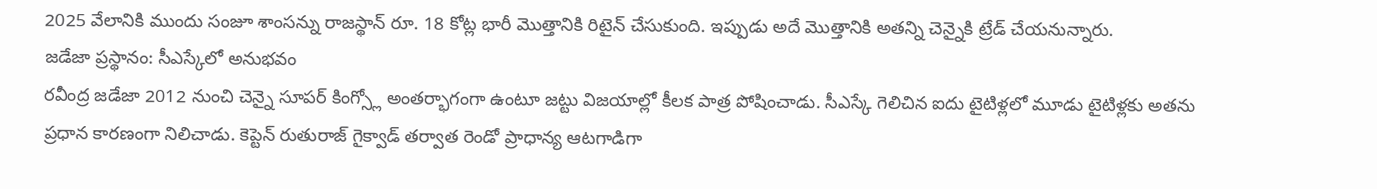2025 వేలానికి ముందు సంజూ శాంసన్ను రాజస్థాన్ రూ. 18 కోట్ల భారీ మొత్తానికి రిటైన్ చేసుకుంది. ఇప్పుడు అదే మొత్తానికి అతన్ని చెన్నైకి ట్రేడ్ చేయనున్నారు.
జడేజా ప్రస్థానం: సీఎస్కేలో అనుభవం
రవీంద్ర జడేజా 2012 నుంచి చెన్నై సూపర్ కింగ్స్లో అంతర్భాగంగా ఉంటూ జట్టు విజయాల్లో కీలక పాత్ర పోషించాడు. సీఎస్కే గెలిచిన ఐదు టైటిళ్లలో మూడు టైటిళ్లకు అతను ప్రధాన కారణంగా నిలిచాడు. కెప్టెన్ రుతురాజ్ గైక్వాడ్ తర్వాత రెండో ప్రాధాన్య ఆటగాడిగా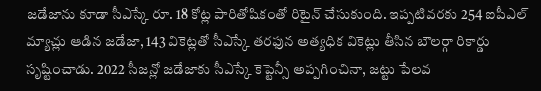జడేజాను కూడా సీఎస్కే రూ. 18 కోట్ల పారితోషికంతో రిటైన్ చేసుకుంది. ఇప్పటివరకు 254 ఐపీఎల్ మ్యాచ్లు ఆడిన జడేజా, 143 వికెట్లతో సీఎస్కే తరఫున అత్యధిక వికెట్లు తీసిన బౌలర్గా రికార్డు సృష్టించాడు. 2022 సీజన్లో జడేజాకు సీఎస్కే కెప్టెన్సీ అప్పగించినా, జట్టు పేలవ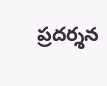ప్రదర్శన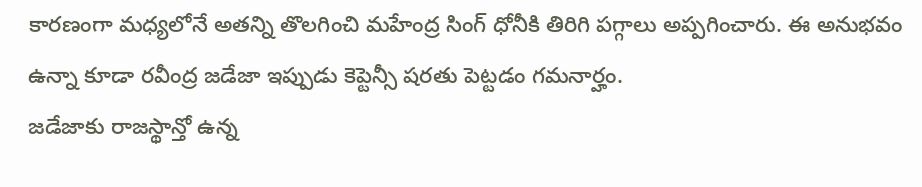కారణంగా మధ్యలోనే అతన్ని తొలగించి మహేంద్ర సింగ్ ధోనీకి తిరిగి పగ్గాలు అప్పగించారు. ఈ అనుభవం ఉన్నా కూడా రవీంద్ర జడేజా ఇప్పుడు కెప్టెన్సీ షరతు పెట్టడం గమనార్హం.
జడేజాకు రాజస్థాన్తో ఉన్న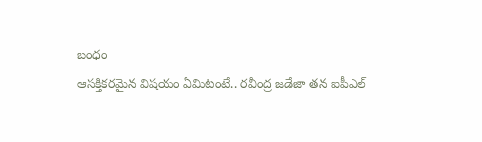బంధం
ఆసక్తికరమైన విషయం ఏమిటంటే.. రవీంద్ర జడేజా తన ఐపీఎల్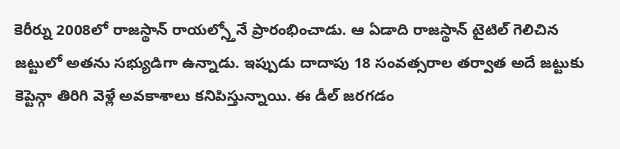కెరీర్ను 2008లో రాజస్థాన్ రాయల్స్తోనే ప్రారంభించాడు. ఆ ఏడాది రాజస్థాన్ టైటిల్ గెలిచిన జట్టులో అతను సభ్యుడిగా ఉన్నాడు. ఇప్పుడు దాదాపు 18 సంవత్సరాల తర్వాత అదే జట్టుకు కెప్టెన్గా తిరిగి వెళ్లే అవకాశాలు కనిపిస్తున్నాయి. ఈ డీల్ జరగడం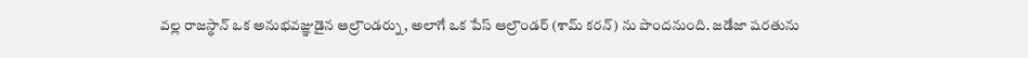వల్ల రాజస్థాన్ ఒక అనుభవజ్ఞుడైన ఆల్రౌండర్ను, అలాగే ఒక పేస్ ఆల్రౌండర్ (శామ్ కరన్) ను పొందనుంది. జడేజా షరతును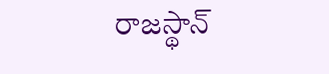రాజస్థాన్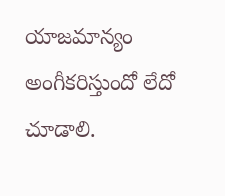యాజమాన్యం అంగీకరిస్తుందో లేదో చూడాలి.